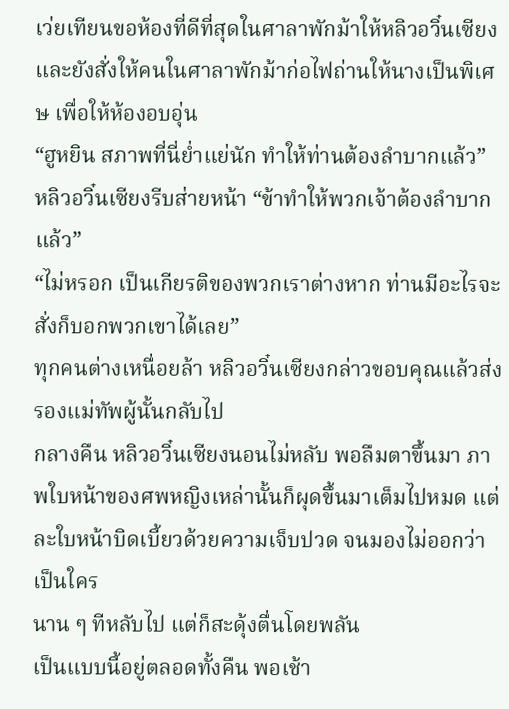เว่ยเทียนขอห้องที่ดีที่สุดในศาลาพักม้าให้หลิวอวิ๋นเซียง และยังสั่งให้คนในศาลาพักม้าก่อไฟถ่านให้นางเป็นพิเศษ เพื่อให้ห้องอบอุ่น
“ฮูหยิน สภาพที่นี่ย่ำแย่นัก ทำให้ท่านต้องลำบากแล้ว”
หลิวอวิ๋นเซียงรีบส่ายหน้า “ข้าทำให้พวกเจ้าต้องลำบากแล้ว”
“ไม่หรอก เป็นเกียรติของพวกเราต่างหาก ท่านมีอะไรจะสั่งก็บอกพวกเขาได้เลย”
ทุกคนต่างเหนื่อยล้า หลิวอวิ๋นเซียงกล่าวขอบคุณแล้วส่งรองแม่ทัพผู้นั้นกลับไป
กลางคืน หลิวอวิ๋นเซียงนอนไม่หลับ พอลืมตาขึ้นมา ภาพใบหน้าของศพหญิงเหล่านั้นก็ผุดขึ้นมาเต็มไปหมด แต่ละใบหน้าบิดเบี้ยวด้วยความเจ็บปวด จนมองไม่ออกว่าเป็นใคร
นาน ๆ ทีหลับไป แต่ก็สะดุ้งตื่นโดยพลัน
เป็นแบบนี้อยู่ตลอดทั้งคืน พอเช้า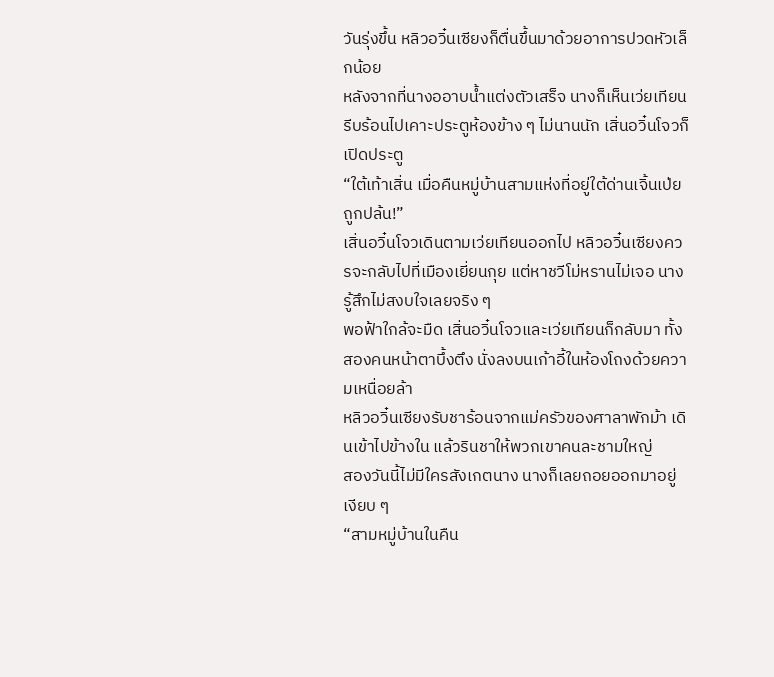วันรุ่งขึ้น หลิวอวิ๋นเซียงก็ตื่นขึ้นมาด้วยอาการปวดหัวเล็กน้อย
หลังจากที่นางออาบน้ำแต่งตัวเสร็จ นางก็เห็นเว่ยเทียนรีบร้อนไปเคาะประตูห้องข้าง ๆ ไม่นานนัก เสิ่นอวิ๋นโจวก็เปิดประตู
“ใต้เท้าเสิ่น เมื่อคืนหมู่บ้านสามแห่งที่อยู่ใต้ด่านเจิ้นเป่ยถูกปล้น!”
เสิ่นอวิ๋นโจวเดินตามเว่ยเทียนออกไป หลิวอวิ๋นเซียงควรจะกลับไปที่เมืองเยี่ยนกุย แต่หาชวีโม่หรานไม่เจอ นางรู้สึกไม่สงบใจเลยจริง ๆ
พอฟ้าใกล้จะมืด เสิ่นอวิ๋นโจวและเว่ยเทียนก็กลับมา ทั้งสองคนหน้าตาบึ้งตึง นั่งลงบนเก้าอี้ในห้องโถงด้วยความเหนื่อยล้า
หลิวอวิ๋นเซียงรับชาร้อนจากแม่ครัวของศาลาพักม้า เดินเข้าไปข้างใน แล้วรินชาให้พวกเขาคนละชามใหญ่
สองวันนี้ไม่มีใครสังเกตนาง นางก็เลยถอยออกมาอยู่เงียบ ๆ
“สามหมู่บ้านในคืน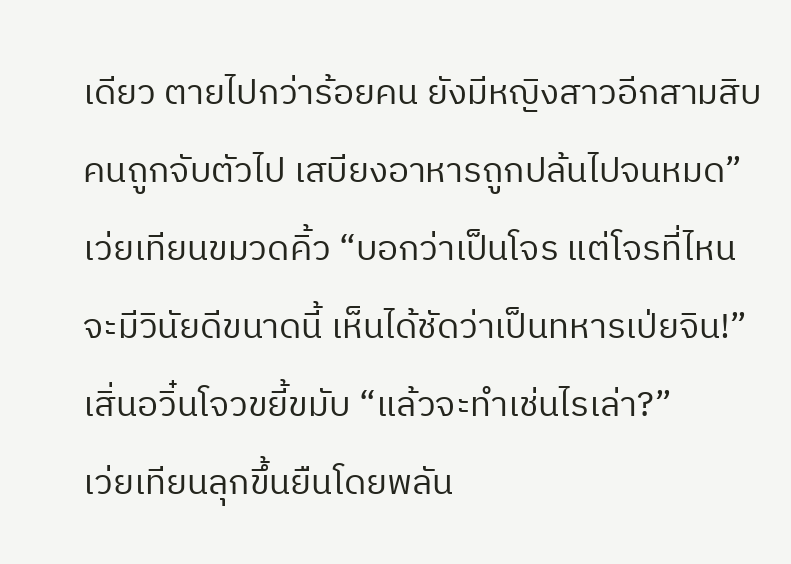เดียว ตายไปกว่าร้อยคน ยังมีหญิงสาวอีกสามสิบคนถูกจับตัวไป เสบียงอาหารถูกปล้นไปจนหมด” เว่ยเทียนขมวดคิ้ว “บอกว่าเป็นโจร แต่โจรที่ไหนจะมีวินัยดีขนาดนี้ เห็นได้ชัดว่าเป็นทหารเป่ยจิน!”
เสิ่นอวิ๋นโจวขยี้ขมับ “แล้วจะทำเช่นไรเล่า?”
เว่ยเทียนลุกขึ้นยืนโดยพลัน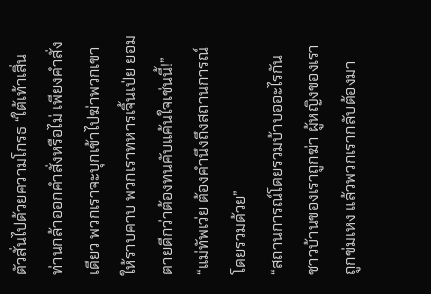ตัวสั่นไปด้วยความโกรธ “ใต้เท้าเสิ่น ท่านกล้าออกคำสั่งหรือไม่ เพียงคำสั่งเดียว พวกเราจะบุกเข้าไปฆ่าพวกเขาให้ราบคาบ พวกเราทหารเจิ้นเป่ย ยอมตายดีกว่าต้องทนคับแค้นใจเช่นนี้!”
“แม่ทัพเว่ย ต้องคำนึงถึงสถานการณ์โดยรวมด้วย”
“สถานการณ์โดยรวมบ้าบออะไรกัน ชาวบ้านของเราถูกฆ่า ผู้หญิงของเราถูกข่มเหง แล้วพวกเรากลับต้องมา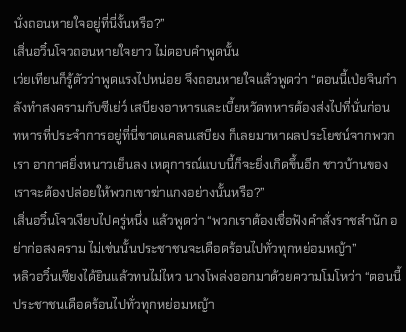นั่งถอนหายใจอยู่ที่นี่งั้นหรือ?”
เสิ่นอวิ๋นโจวถอนหายใจยาว ไม่ตอบคำพูดนั้น
เว่ยเทียนก็รู้ตัวว่าพูดแรงไปหน่อย จึงถอนหายใจแล้วพูดว่า “ตอนนี้เป่ยจินกำลังทำสงครามกับซีเย่ว์ เสบียงอาหารและเบี้ยหวัดทหารต้องส่งไปที่นั่นก่อน ทหารที่ประจำการอยู่ที่นี่ขาดแคลนเสบียง ก็เลยมาหาผลประโยชน์จากพวกเรา อากาศยิ่งหนาวเย็นลง เหตุการณ์แบบนี้ก็จะยิ่งเกิดขึ้นอีก ชาวบ้านของเราจะต้องปล่อยให้พวกเขาฆ่าแกงอย่างนั้นหรือ?”
เสิ่นอวิ๋นโจวเงียบไปครู่หนึ่ง แล้วพูดว่า “พวกเราต้องเชื่อฟังคำสั่งราชสำนัก อย่าก่อสงคราม ไม่เช่นนั้นประชาชนจะเดือดร้อนไปทั่วทุกหย่อมหญ้า”
หลิวอวิ๋นเซียงได้ยินแล้วทนไม่ไหว นางโพล่งออกมาด้วยความโมโหว่า “ตอนนี้ประชาชนเดือดร้อนไปทั่วทุกหย่อมหญ้า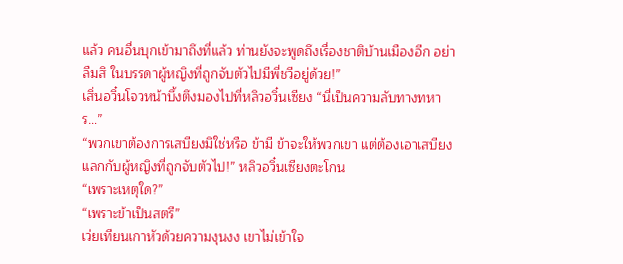แล้ว คนอื่นบุกเข้ามาถึงที่แล้ว ท่านยังจะพูดถึงเรื่องชาติบ้านเมืองอีก อย่าลืมสิ ในบรรดาผู้หญิงที่ถูกจับตัวไปมีพี่ชวีอยู่ด้วย!”
เสิ่นอวิ๋นโจวหน้าบึ้งตึงมองไปที่หลิวอวิ๋นเซียง “นี่เป็นความลับทางทหาร…”
“พวกเขาต้องการเสบียงมิใช่หรือ ข้ามี ข้าจะให้พวกเขา แต่ต้องเอาเสบียงแลกกับผู้หญิงที่ถูกจับตัวไป!” หลิวอวิ๋นเซียงตะโกน
“เพราะเหตุใด?”
“เพราะข้าเป็นสตรี”
เว่ยเทียนเกาหัวด้วยความงุนงง เขาไม่เข้าใจ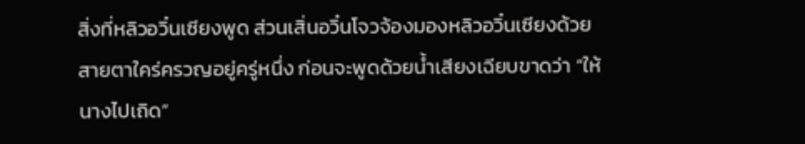สิ่งที่หลิวอวิ๋นเซียงพูด ส่วนเสิ่นอวิ๋นโจวจ้องมองหลิวอวิ๋นเซียงด้วยสายตาใคร่ครวญอยู่ครู่หนึ่ง ก่อนจะพูดด้วยน้ำเสียงเฉียบขาดว่า “ให้นางไปเถิด”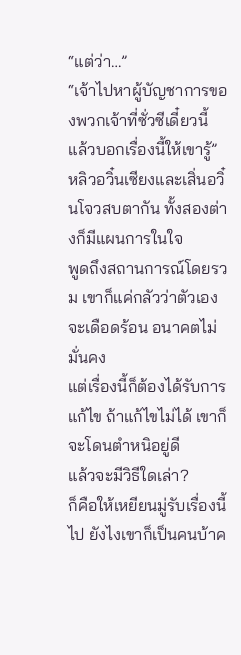“แต่ว่า…”
“เจ้าไปหาผู้บัญชาการของพวกเจ้าที่ซั่วซีเดี๋ยวนี้ แล้วบอกเรื่องนี้ให้เขารู้”
หลิวอวิ๋นเซียงและเสิ่นอวิ๋นโจวสบตากัน ทั้งสองต่างก็มีแผนการในใจ
พูดถึงสถานการณ์โดยรวม เขาก็แค่กลัวว่าตัวเองจะเดือดร้อน อนาคตไม่มั่นคง
แต่เรื่องนี้ก็ต้องได้รับการแก้ไข ถ้าแก้ไขไม่ได้ เขาก็จะโดนตำหนิอยู่ดี
แล้วจะมีวิธีใดเล่า?
ก็คือให้เหยียนมู่รับเรื่องนี้ไป ยังไงเขาก็เป็นคนบ้าค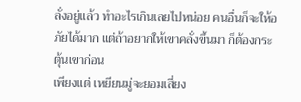ลั่งอยู่แล้ว ทำอะไรเกินเลยไปหน่อย คนอื่นก็จะให้อภัยได้มาก แต่ถ้าอยากให้เขาคลั่งขึ้นมา ก็ต้องกระตุ้นเขาก่อน
เพียงแต่ เหยียนมู่จะยอมเสี่ยง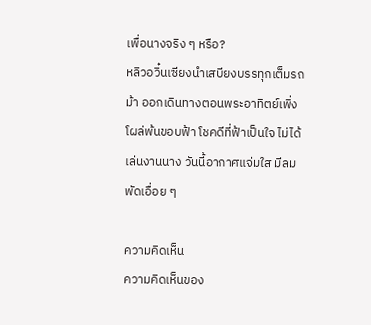เพื่อนางจริง ๆ หรือ?
หลิวอวิ๋นเซียงนำเสบียงบรรทุกเต็มรถม้า ออกเดินทางตอนพระอาทิตย์เพิ่งโผล่พ้นขอบฟ้า โชคดีที่ฟ้าเป็นใจ ไม่ได้เล่นงานนาง วันนี้อากาศแจ่มใส มีลมพัดเอื่อย ๆ

ความคิดเห็น
ความคิดเห็นของ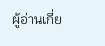ผู้อ่านเกี่ย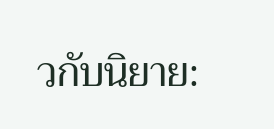วกับนิยาย: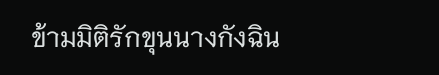ข้ามมิติรักขุนนางกังฉิน